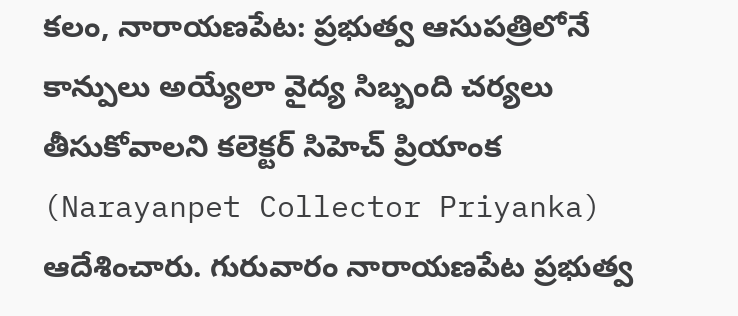కలం, నారాయణపేట: ప్రభుత్వ ఆసుపత్రిలోనే కాన్పులు అయ్యేలా వైద్య సిబ్బంది చర్యలు తీసుకోవాలని కలెక్టర్ సిహెచ్ ప్రియాంక (Narayanpet Collector Priyanka) ఆదేశించారు. గురువారం నారాయణపేట ప్రభుత్వ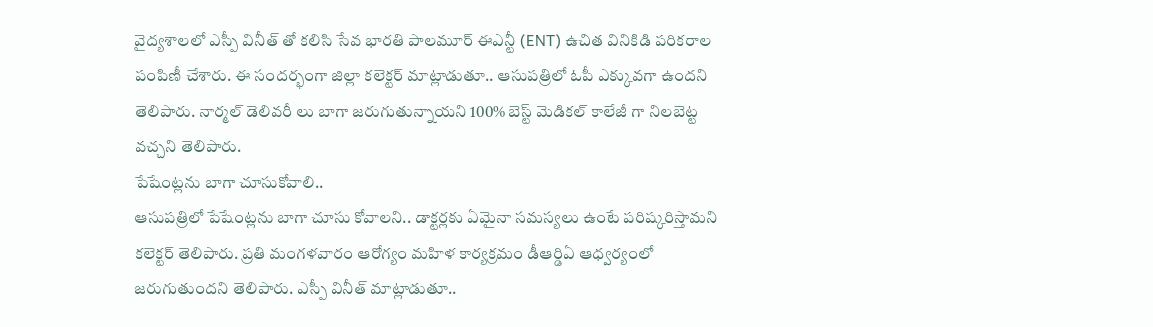వైద్యశాలలో ఎస్పీ వినీత్ తో కలిసి సేవ భారతి పాలమూర్ ఈఎన్టీ (ENT) ఉచిత వినికిడి పరికరాల పంపిణీ చేశారు. ఈ సందర్భంగా జిల్లా కలెక్టర్ మాట్లాడుతూ.. ఆసుపత్రిలో ఓపీ ఎక్కువగా ఉందని తెలిపారు. నార్మల్ డెలివరీ లు బాగా జరుగుతున్నాయని 100% బెస్ట్ మెడికల్ కాలేజీ గా నిలబెట్ట వచ్చని తెలిపారు.
పేషేంట్లను బాగా చూసుకోవాలి..
ఆసుపత్రిలో పేషేంట్లను బాగా చూసు కోవాలని.. డాక్టర్లకు ఏమైనా సమస్యలు ఉంటే పరిష్కరిస్తామని కలెక్టర్ తెలిపారు. ప్రతి మంగళవారం ఆరోగ్యం మహిళ కార్యక్రమం డీఆర్డిఏ ఆధ్వర్యంలో జరుగుతుందని తెలిపారు. ఎస్పీ వినీత్ మాట్లాడుతూ..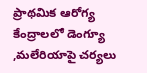ప్రాథమిక ఆరోగ్య కేంద్రాలలో డెంగ్యూ ,మలేరియాపై చర్యలు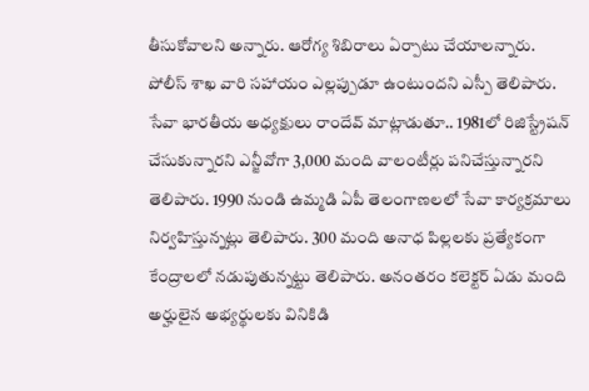తీసుకోవాలని అన్నారు. ఆరోగ్య శిబిరాలు ఏర్పాటు చేయాలన్నారు. పోలీస్ శాఖ వారి సహాయం ఎల్లప్పుడూ ఉంటుందని ఎస్పీ తెలిపారు.
సేవా భారతీయ అధ్యక్షులు రాందేవ్ మాట్లాడుతూ.. 1981లో రిజిస్ట్రేషన్ చేసుకున్నారని ఎన్జీవోగా 3,000 మంది వాలంటీర్లు పనిచేస్తున్నారని తెలిపారు. 1990 నుండి ఉమ్మడి ఏపీ తెలంగాణలలో సేవా కార్యక్రమాలు నిర్వహిస్తున్నట్లు తెలిపారు. 300 మంది అనాధ పిల్లలకు ప్రత్యేకంగా కేంద్రాలలో నడుపుతున్నట్టు తెలిపారు. అనంతరం కలెక్టర్ ఏడు మంది అర్హులైన అభ్యర్థులకు వినికిడి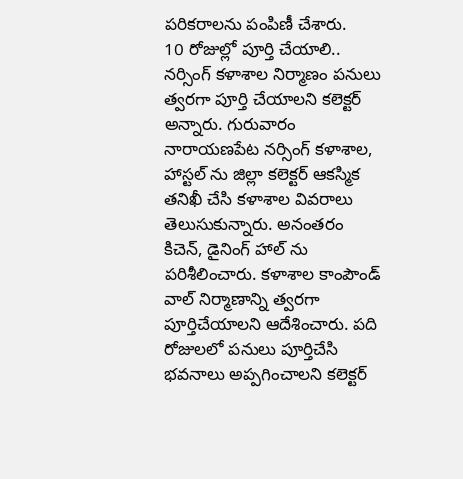పరికరాలను పంపిణీ చేశారు.
10 రోజుల్లో పూర్తి చేయాలి..
నర్సింగ్ కళాశాల నిర్మాణం పనులు త్వరగా పూర్తి చేయాలని కలెక్టర్ అన్నారు. గురువారం నారాయణపేట నర్సింగ్ కళాశాల, హాస్టల్ ను జిల్లా కలెక్టర్ ఆకస్మిక తనిఖీ చేసి కళాశాల వివరాలు తెలుసుకున్నారు. అనంతరం కిచెన్, డైనింగ్ హాల్ ను పరిశీలించారు. కళాశాల కాంపౌండ్ వాల్ నిర్మాణాన్ని త్వరగా పూర్తిచేయాలని ఆదేశించారు. పది రోజులలో పనులు పూర్తిచేసి భవనాలు అప్పగించాలని కలెక్టర్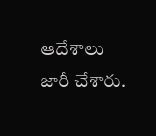ఆదేశాలు జారీ చేశారు.